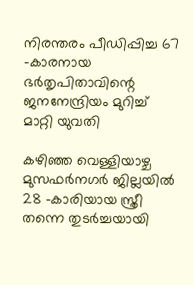നിരന്തരം പീഡിപ്പിച്ച 67 -കാരനായ ഭർതൃപിതാവിന്റെ ജനനേന്ദ്രിയം മുറിച്ച് മാറ്റി യുവതി

കഴിഞ്ഞ വെള്ളിയാഴ്ച മുസഫർനഗർ ജില്ലയിൽ 28 -കാരിയായ സ്ത്രീ തന്നെ തുടർച്ചയായി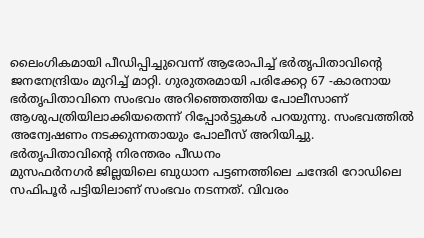ലൈംഗികമായി പീഡിപ്പിച്ചുവെന്ന് ആരോപിച്ച് ഭർതൃപിതാവിന്റെ ജനനേന്ദ്രിയം മുറിച്ച് മാറ്റി. ഗുരുതരമായി പരിക്കേറ്റ 67 -കാരനായ ഭർതൃപിതാവിനെ സംഭവം അറിഞ്ഞെത്തിയ പോലീസാണ് ആശുപത്രിയിലാക്കിയതെന്ന് റിപ്പോർട്ടുകൾ പറയുന്നു. സംഭവത്തിൽ അന്വേഷണം നടക്കുന്നതായും പോലീസ് അറിയിച്ചു.
ഭർതൃപിതാവിന്റെ നിരന്തരം പീഡനം
മുസഫർനഗർ ജില്ലയിലെ ബുധാന പട്ടണത്തിലെ ചന്ദേരി റോഡിലെ സഫിപൂർ പട്ടിയിലാണ് സംഭവം നടന്നത്. വിവരം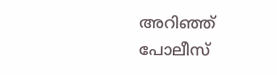അറിഞ്ഞ് പോലീസ്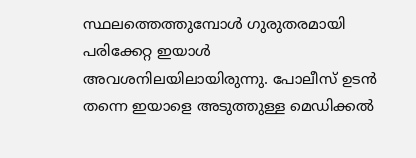സ്ഥലത്തെത്തുമ്പോൾ ഗുരുതരമായി പരിക്കേറ്റ ഇയാൾ അവശനിലയിലായിരുന്നു. പോലീസ് ഉടൻ തന്നെ ഇയാളെ അടുത്തുള്ള മെഡിക്കൽ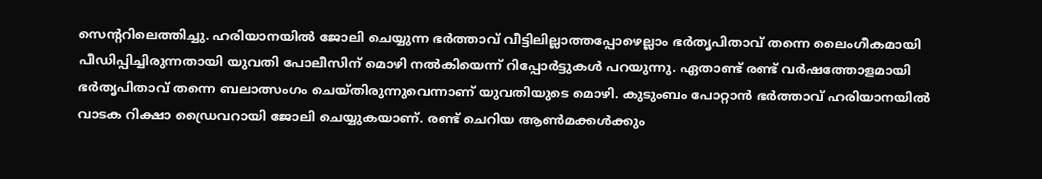സെന്ററിലെത്തിച്ചു. ഹരിയാനയിൽ ജോലി ചെയ്യുന്ന ഭർത്താവ് വീട്ടിലില്ലാത്തപ്പോഴെല്ലാം ഭർതൃപിതാവ് തന്നെ ലൈംഗീകമായി പീഡിപ്പിച്ചിരുന്നതായി യുവതി പോലീസിന് മൊഴി നൽകിയെന്ന് റിപ്പോർട്ടുകൾ പറയുന്നു. ഏതാണ്ട് രണ്ട് വർഷത്തോളമായി ഭർതൃപിതാവ് തന്നെ ബലാത്സംഗം ചെയ്തിരുന്നുവെന്നാണ് യുവതിയുടെ മൊഴി. കുടുംബം പോറ്റാൻ ഭർത്താവ് ഹരിയാനയിൽ വാടക റിക്ഷാ ഡ്രൈവറായി ജോലി ചെയ്യുകയാണ്. രണ്ട് ചെറിയ ആൺമക്കൾക്കും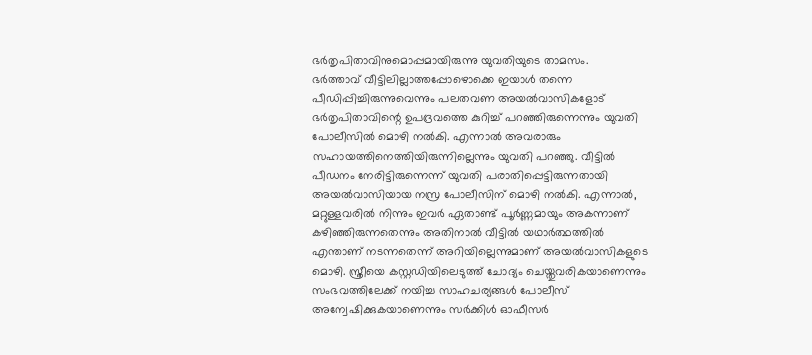ഭർതൃപിതാവിനുമൊപ്പമായിരുന്നു യുവതിയുടെ താമസം.
ഭർത്താവ് വീട്ടിലില്ലാത്തപ്പോഴൊക്കെ ഇയാൾ തന്നെ പീഡിപ്പിച്ചിരുന്നുവെന്നും പലതവണ അയൽവാസികളോട് ഭർതൃപിതാവിന്റെ ഉപദ്രവത്തെ കുറിച്ച് പറഞ്ഞിരുന്നെന്നും യുവതി പോലീസിൽ മൊഴി നൽകി. എന്നാൽ അവരാരും സഹായത്തിനെത്തിയിരുന്നില്ലെന്നും യുവതി പറഞ്ഞു. വീട്ടിൽ പീഡനം നേരിട്ടിരുന്നെന്ന് യുവതി പരാതിപ്പെട്ടിരുന്നതായി അയൽവാസിയായ നസ്ര പോലീസിന് മൊഴി നൽകി. എന്നാൽ, മറ്റുള്ളവരിൽ നിന്നും ഇവർ ഏതാണ്ട് പൂർണ്ണമായും അകന്നാണ് കഴിഞ്ഞിരുന്നതെന്നും അതിനാൽ വീട്ടിൽ യഥാർത്ഥത്തിൽ എന്താണ് നടന്നതെന്ന് അറിയില്ലെന്നുമാണ് അയൽവാസികളുടെ മൊഴി. സ്ത്രീയെ കസ്റ്റഡിയിലെടുത്ത് ചോദ്യം ചെയ്തുവരികയാണെന്നും സംഭവത്തിലേക്ക് നയിച്ച സാഹചര്യങ്ങൾ പോലീസ് അന്വേഷിക്കുകയാണെന്നും സർക്കിൾ ഓഫീസർ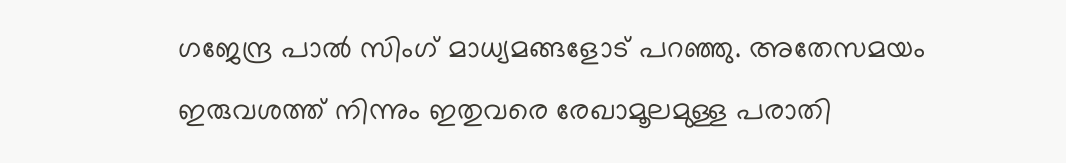ഗജേന്ദ്ര പാൽ സിംഗ് മാധ്യമങ്ങളോട് പറഞ്ഞു. അതേസമയം ഇരുവശത്ത് നിന്നും ഇതുവരെ രേഖാമൂലമുള്ള പരാതി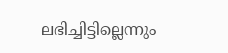ലഭിച്ചിട്ടില്ലെന്നും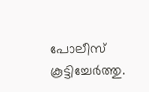പോലീസ് കൂട്ടിച്ചേർത്തു.